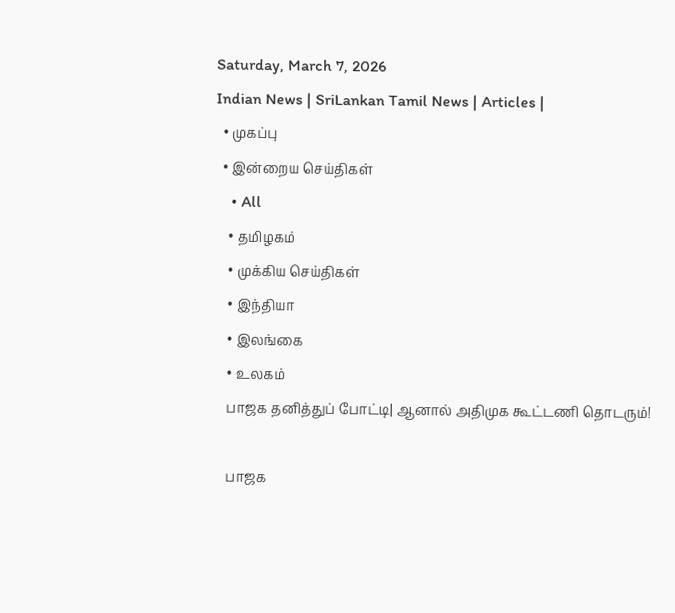Saturday, March 7, 2026
Indian News | SriLankan Tamil News | Articles |
  • முகப்பு
  • இன்றைய செய்திகள்
    • All
    • தமிழகம்
    • முக்கிய செய்திகள்
    • இந்தியா
    • இலங்கை
    • உலகம்
    பாஜக தனித்துப் போட்டி| ஆனால் அதிமுக கூட்டணி தொடரும்!

    பாஜக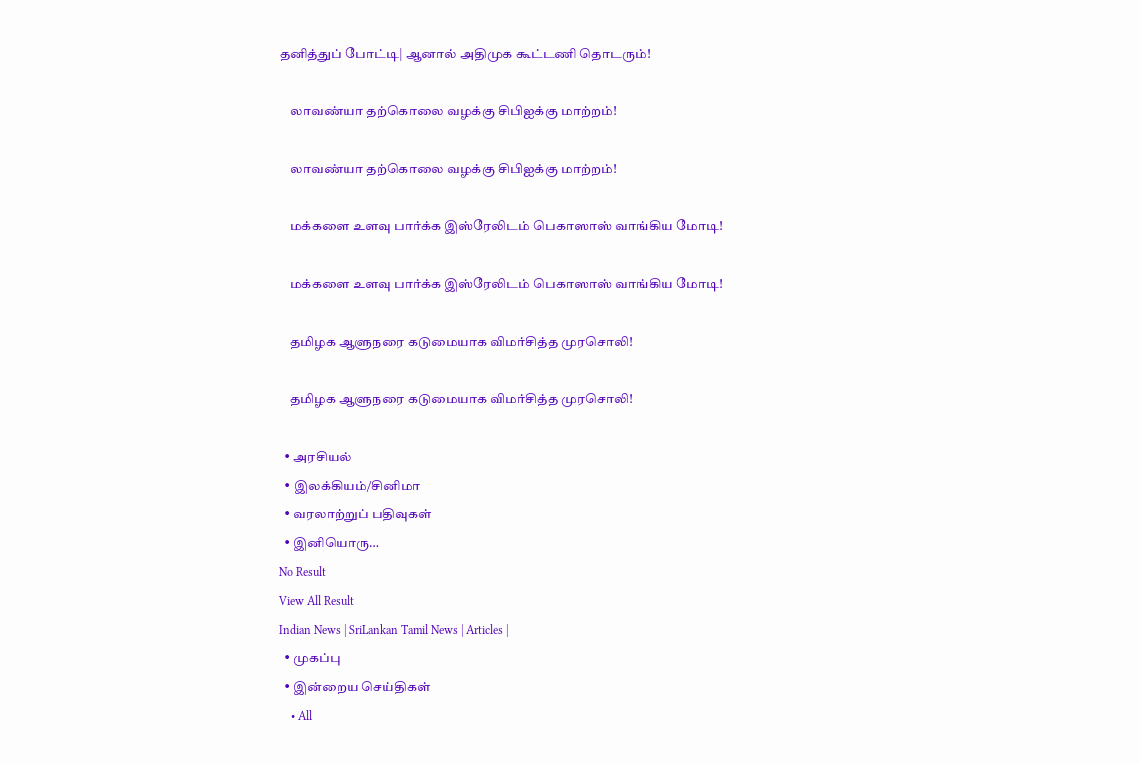தனித்துப் போட்டி| ஆனால் அதிமுக கூட்டணி தொடரும்!

    லாவண்யா தற்கொலை வழக்கு சிபிஐக்கு மாற்றம்!

    லாவண்யா தற்கொலை வழக்கு சிபிஐக்கு மாற்றம்!

    மக்களை உளவு பார்க்க இஸ்ரேலிடம் பெகாஸாஸ் வாங்கிய மோடி!

    மக்களை உளவு பார்க்க இஸ்ரேலிடம் பெகாஸாஸ் வாங்கிய மோடி!

    தமிழக ஆளுநரை கடுமையாக விமர்சித்த முரசொலி!

    தமிழக ஆளுநரை கடுமையாக விமர்சித்த முரசொலி!

  • அரசியல்
  • இலக்கியம்/சினிமா
  • வரலாற்றுப் பதிவுகள்
  • இனியொரு…
No Result
View All Result
Indian News | SriLankan Tamil News | Articles |
  • முகப்பு
  • இன்றைய செய்திகள்
    • All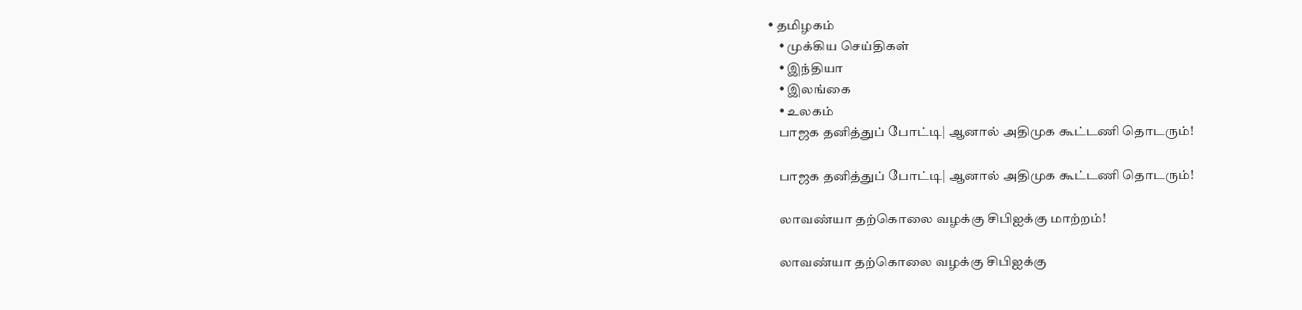• தமிழகம்
    • முக்கிய செய்திகள்
    • இந்தியா
    • இலங்கை
    • உலகம்
    பாஜக தனித்துப் போட்டி| ஆனால் அதிமுக கூட்டணி தொடரும்!

    பாஜக தனித்துப் போட்டி| ஆனால் அதிமுக கூட்டணி தொடரும்!

    லாவண்யா தற்கொலை வழக்கு சிபிஐக்கு மாற்றம்!

    லாவண்யா தற்கொலை வழக்கு சிபிஐக்கு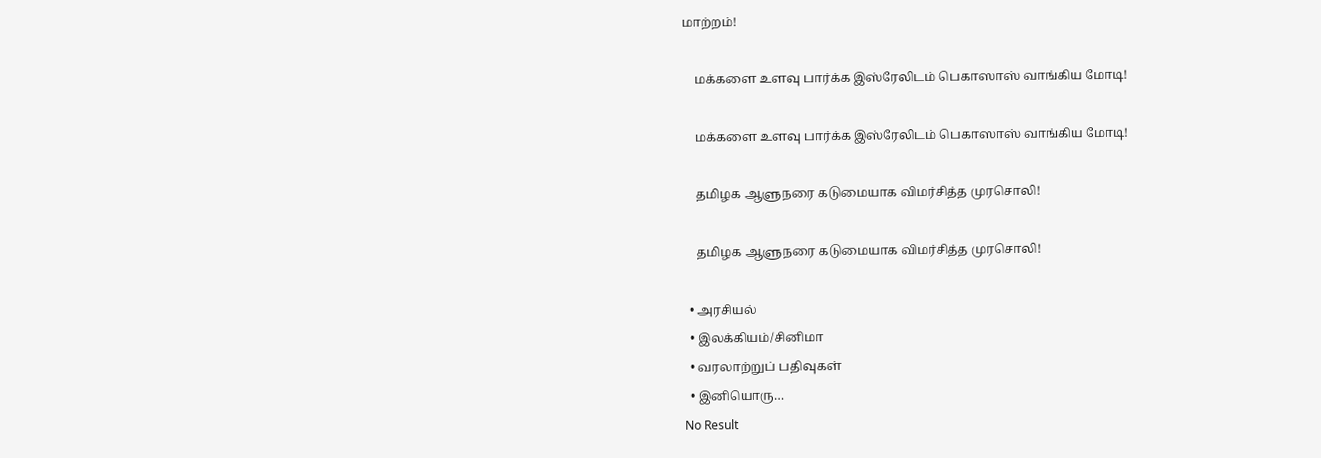மாற்றம்!

    மக்களை உளவு பார்க்க இஸ்ரேலிடம் பெகாஸாஸ் வாங்கிய மோடி!

    மக்களை உளவு பார்க்க இஸ்ரேலிடம் பெகாஸாஸ் வாங்கிய மோடி!

    தமிழக ஆளுநரை கடுமையாக விமர்சித்த முரசொலி!

    தமிழக ஆளுநரை கடுமையாக விமர்சித்த முரசொலி!

  • அரசியல்
  • இலக்கியம்/சினிமா
  • வரலாற்றுப் பதிவுகள்
  • இனியொரு…
No Result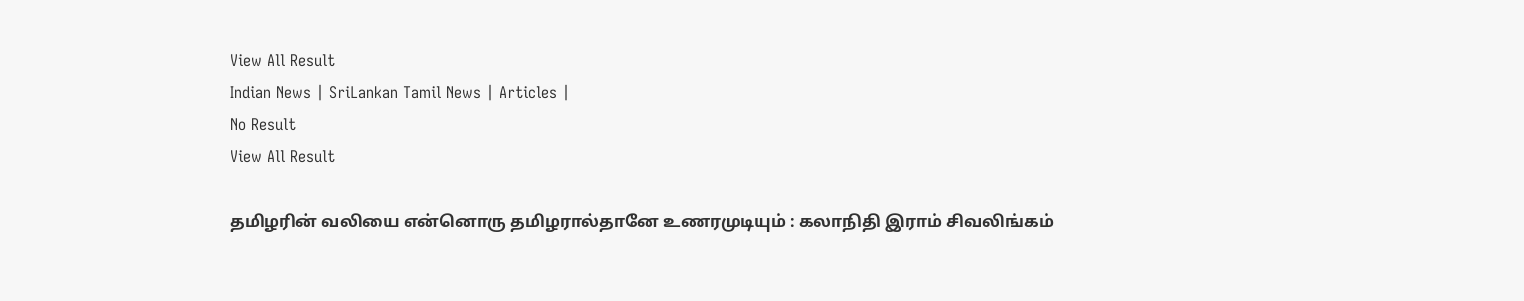View All Result
Indian News | SriLankan Tamil News | Articles |
No Result
View All Result

தமிழரின் வலியை என்னொரு தமிழரால்தானே உணரமுடியும் : கலாநிதி இராம் சிவலிங்கம்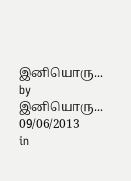இனியொரு... by இனியொரு...
09/06/2013
in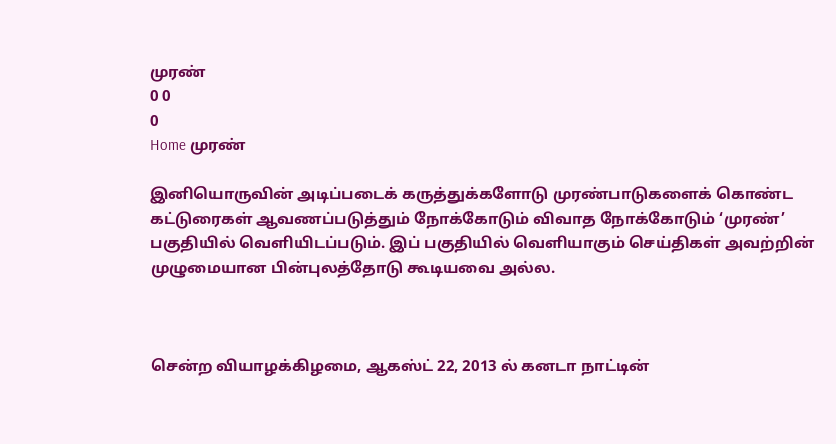முரண்
0 0
0
Home முரண்

இனியொருவின் அடிப்படைக் கருத்துக்களோடு முரண்பாடுகளைக் கொண்ட கட்டுரைகள் ஆவணப்படுத்தும் நோக்கோடும் விவாத நோக்கோடும் ‘முரண்’ பகுதியில் வெளியிடப்படும். இப் பகுதியில் வெளியாகும் செய்திகள் அவற்றின் முழுமையான பின்புலத்தோடு கூடியவை அல்ல.



சென்ற வியாழக்கிழமை, ஆகஸ்ட் 22, 2013 ல் கனடா நாட்டின்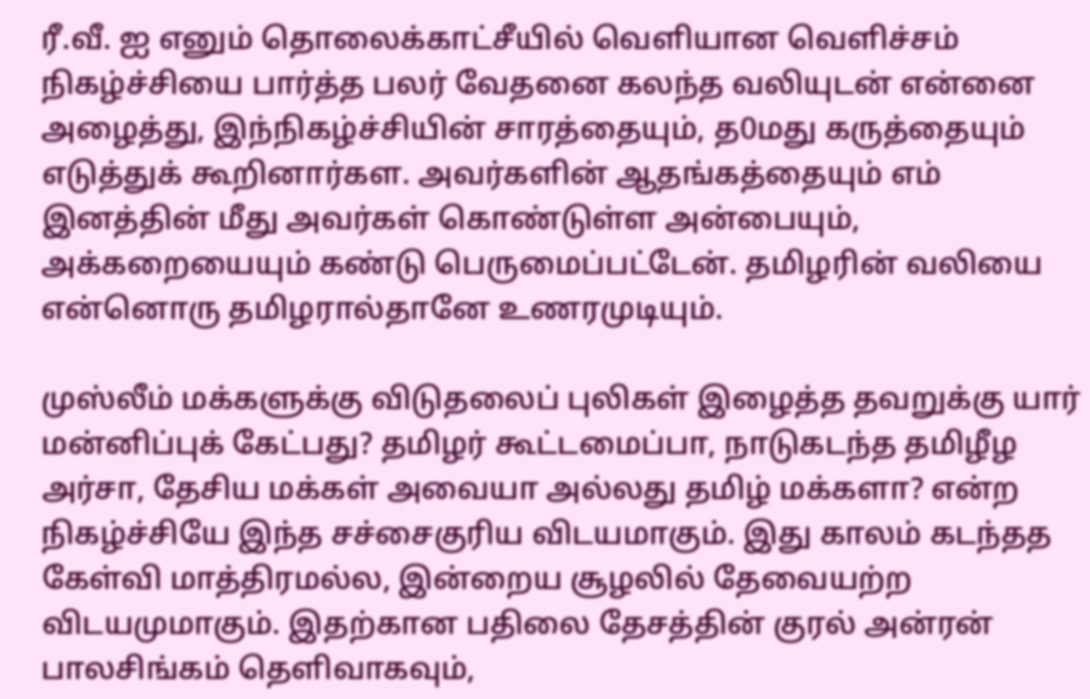ரீ.வீ. ஐ எனும் தொலைக்காட்சீயில் வெளியான வெளிச்சம் நிகழ்ச்சியை பார்த்த பலர் வேதனை கலந்த வலியுடன் என்னை அழைத்து, இந்நிகழ்ச்சியின் சாரத்தையும், த0மது கருத்தையும் எடுத்துக் கூறினார்கள. அவர்களின் ஆதங்கத்தையும் எம் இனத்தின் மீது அவர்கள் கொண்டுள்ள அன்பையும், அக்கறையையும் கண்டு பெருமைப்பட்டேன். தமிழரின் வலியை என்னொரு தமிழரால்தானே உணரமுடியும்.

முஸ்லீம் மக்களுக்கு விடுதலைப் புலிகள் இழைத்த தவறுக்கு யார் மன்னிப்புக் கேட்பது? தமிழர் கூட்டமைப்பா, நாடுகடந்த தமிழீழ அர்சா, தேசிய மக்கள் அவையா அல்லது தமிழ் மக்களா? என்ற நிகழ்ச்சியே இந்த சச்சைகுரிய விடயமாகும். இது காலம் கடந்தத கேள்வி மாத்திரமல்ல, இன்றைய சூழலில் தேவையற்ற விடயமுமாகும். இதற்கான பதிலை தேசத்தின் குரல் அன்ரன் பாலசிங்கம் தெளிவாகவும்,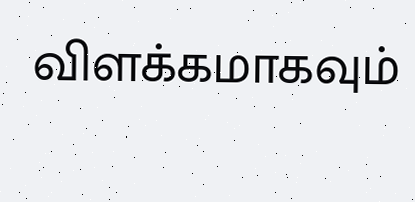விளக்கமாகவும்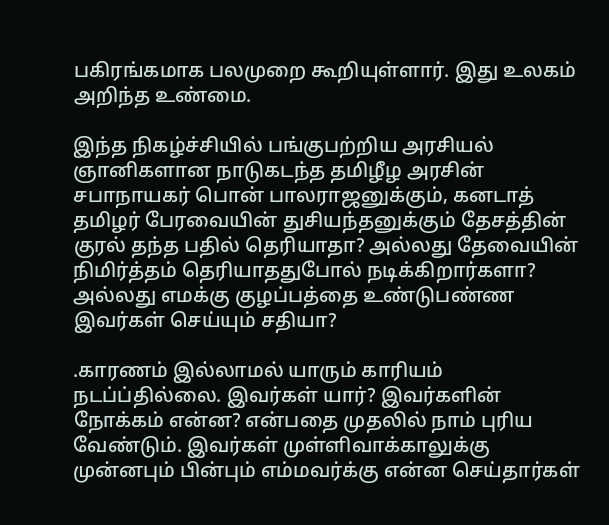பகிரங்கமாக பலமுறை கூறியுள்ளார். இது உலகம் அறிந்த உண்மை.

இந்த நிகழ்ச்சியில் பங்குபற்றிய அரசியல் ஞானிகளான நாடுகடந்த தமிழீழ அரசின் சபாநாயகர் பொன் பாலராஜனுக்கும், கனடாத் தமிழர் பேரவையின் துசியந்தனுக்கும் தேசத்தின் குரல் தந்த பதில் தெரியாதா? அல்லது தேவையின் நிமிர்த்தம் தெரியாததுபோல் நடிக்கிறார்களா? அல்லது எமக்கு குழப்பத்தை உண்டுபண்ண இவர்கள் செய்யும் சதியா?

.காரணம் இல்லாமல் யாரும் காரியம் நடப்ப்தில்லை. இவர்கள் யார்? இவர்களின் நோக்கம் என்ன? என்பதை முதலில் நாம் புரிய வேண்டும். இவர்கள் முள்ளிவாக்காலுக்கு முன்னபும் பின்பும் எம்மவர்க்கு என்ன செய்தார்கள்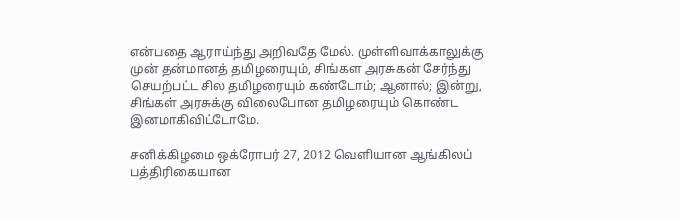என்பதை ஆராய்ந்து அறிவதே மேல். முள்ளிவாக்காலுக்கு முன் தன்மானத் தமிழரையும், சிங்கள அரசுகன் சேர்ந்து செயற்பட்ட சில தமிழரையும் கண்டோம்; ஆனால்; இன்று, சிங்கள் அரசுக்கு விலைபோன தமிழரையும் கொண்ட இனமாகிவிட்டோமே.

சனிக்கிழமை ஒக்ரோபர் 27, 2012 வெளியான ஆங்கிலப் பத்திரிகையான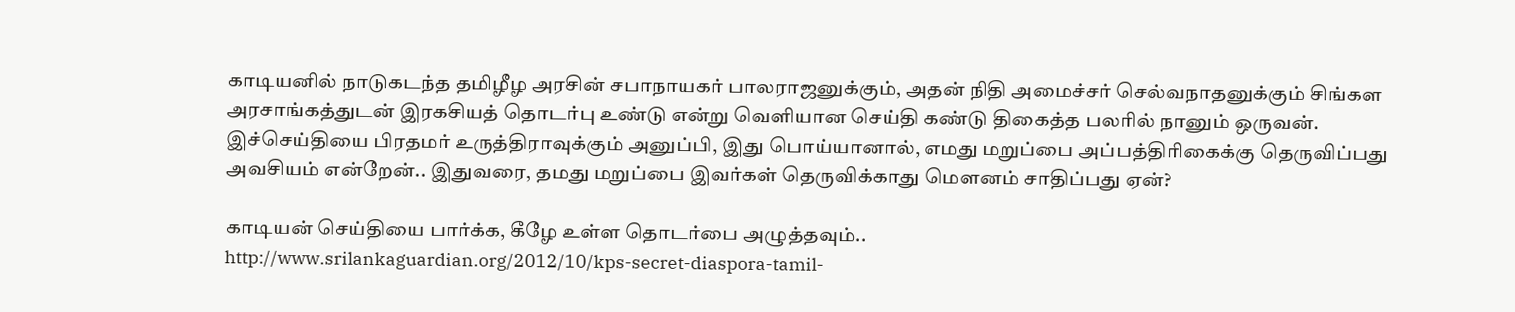காடியனில் நாடுகடந்த தமிழீழ அரசின் சபாநாயகர் பாலராஜனுக்கும், அதன் நிதி அமைச்சர் செல்வநாதனுக்கும் சிங்கள அரசாங்கத்துடன் இரகசியத் தொடர்பு உண்டு என்று வெளியான செய்தி கண்டு திகைத்த பலரில் நானும் ஒருவன். இச்செய்தியை பிரதமர் உருத்திராவுக்கும் அனுப்பி, இது பொய்யானால், எமது மறுப்பை அப்பத்திரிகைக்கு தெருவிப்பது அவசியம் என்றேன்.. இதுவரை, தமது மறுப்பை இவர்கள் தெருவிக்காது மௌனம் சாதிப்பது ஏன்?

காடியன் செய்தியை பார்க்க, கீழே உள்ள தொடர்பை அழுத்தவும்..
http://www.srilankaguardian.org/2012/10/kps-secret-diaspora-tamil-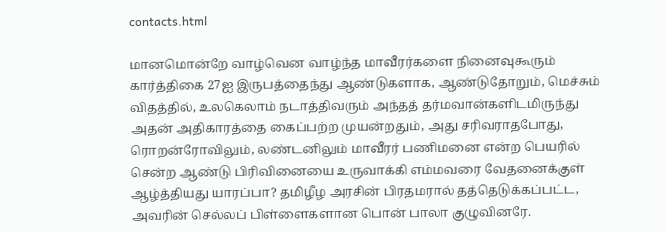contacts.html

மானமொன்றே வாழ்வென வாழ்ந்த மாவீரர்களை நினைவுகூரும் கார்த்திகை 27ஐ இருபத்தைந்து ஆண்டுகளாக, ஆண்டுதோறும், மெச்சும் விதத்தில், உலகெலாம் நடாத்திவரும் அந்தத் தர்மவான்களிடமிருந்து அதன் அதிகாரத்தை கைப்பற்ற முயன்றதும், அது சரிவராதபோது, ரொறன்ரோவிலும், லண்டனிலும் மாவீரர் பணிமனை என்ற பெயரில் சென்ற ஆண்டு பிரிவினையை உருவாக்கி எம்மவரை வேதனைக்குள் ஆழ்த்தியது யாரப்பா? தமிழீழ அரசின் பிரதமரால் தத்தெடுக்கப்பட்ட, அவரின் செல்லப் பிள்ளைகளான பொன் பாலா குழுவினரே.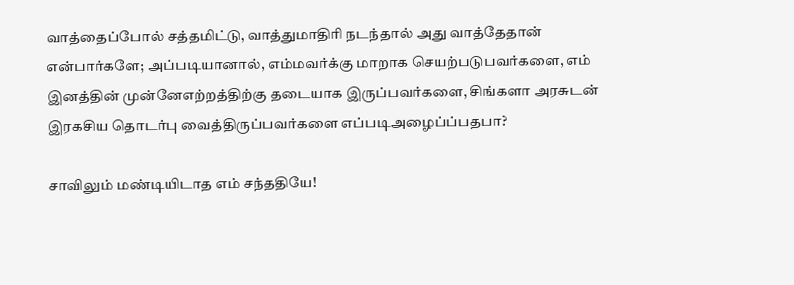வாத்தைப்போல் சத்தமிட்டு, வாத்துமாதிரி நடந்தால் அது வாத்தேதான் என்பார்களே; அப்படியானால், எம்மவர்க்கு மாறாக செயற்படுபவர்களை, எம் இனத்தின் முன்னேஎற்றத்திற்கு தடையாக இருப்பவர்களை, சிங்களா அரசுடன் இரகசிய தொடர்பு வைத்திருப்பவர்களை எப்படிஅழைப்ப்பதபா?

சாவிலும் மண்டியிடாத எம் சந்ததியே!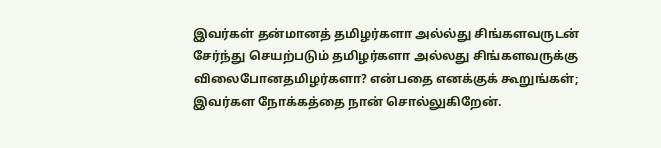இவர்கள் தன்மானத் தமிழர்களா அல்ல்து சிங்களவருடன் சேர்ந்து செயற்படும் தமிழர்களா அல்லது சிங்களவருக்கு விலைபோனதமிழர்களா? என்பதை எனக்குக் கூறுங்கள்; இவர்கள நோக்கத்தை நான் சொல்லுகிறேன்.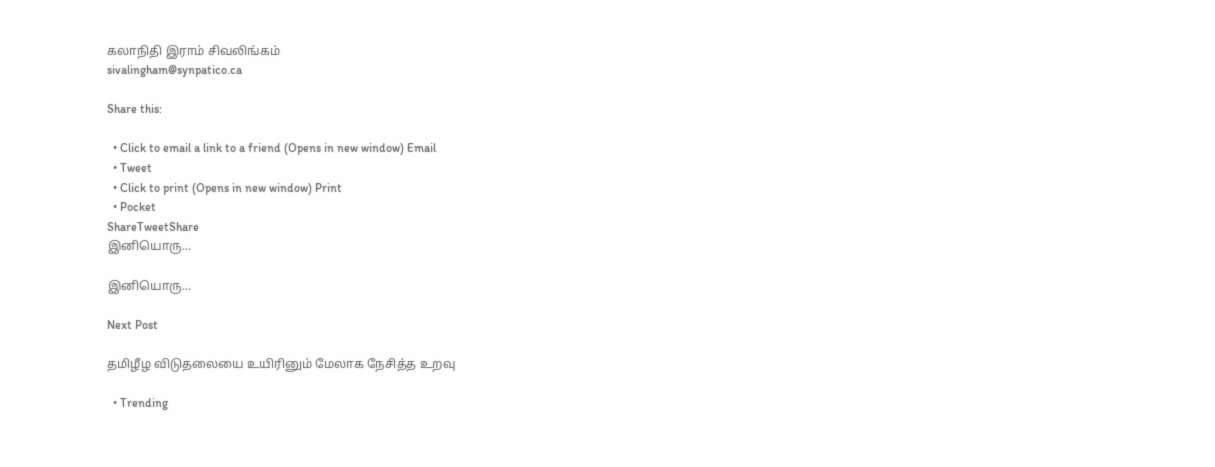கலாநிதி இராம் சிவலிங்கம்
sivalingham@synpatico.ca

Share this:

  • Click to email a link to a friend (Opens in new window) Email
  • Tweet
  • Click to print (Opens in new window) Print
  • Pocket
ShareTweetShare
இனியொரு...

இனியொரு...

Next Post

தமிழீழ விடுதலையை உயிரினும் மேலாக நேசித்த உறவு

  • Trending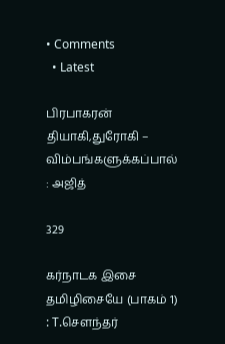• Comments
  • Latest

பிரபாகரன் தியாகி,துரோகி – விம்பங்களுக்கப்பால் : அஜித்

329

கர்நாடக இசை தமிழிசையே (பாகம் 1) : T.செளந்தர்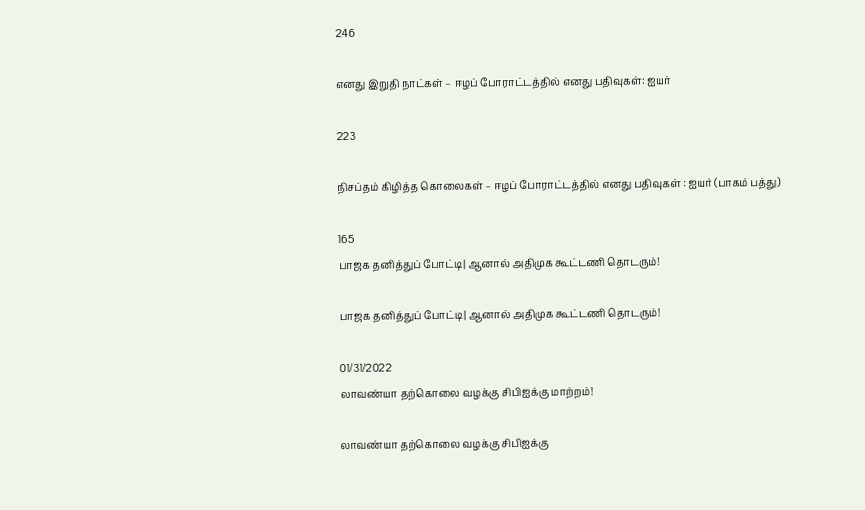246

எனது இறுதி நாட்கள் – ஈழப் போராட்டத்தில் எனது பதிவுகள்: ஐயர்

223

நிசப்தம் கிழித்த கொலைகள் – ஈழப் போராட்டத்தில் எனது பதிவுகள் : ஐயர் (பாகம் பத்து)

165
பாஜக தனித்துப் போட்டி| ஆனால் அதிமுக கூட்டணி தொடரும்!

பாஜக தனித்துப் போட்டி| ஆனால் அதிமுக கூட்டணி தொடரும்!

01/31/2022
லாவண்யா தற்கொலை வழக்கு சிபிஐக்கு மாற்றம்!

லாவண்யா தற்கொலை வழக்கு சிபிஐக்கு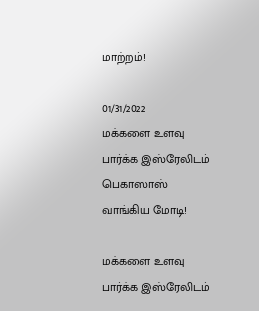மாற்றம்!

01/31/2022
மக்களை உளவு பார்க்க இஸ்ரேலிடம் பெகாஸாஸ் வாங்கிய மோடி!

மக்களை உளவு பார்க்க இஸ்ரேலிடம்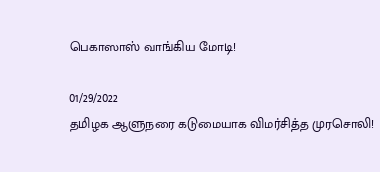பெகாஸாஸ் வாங்கிய மோடி!

01/29/2022
தமிழக ஆளுநரை கடுமையாக விமர்சித்த முரசொலி!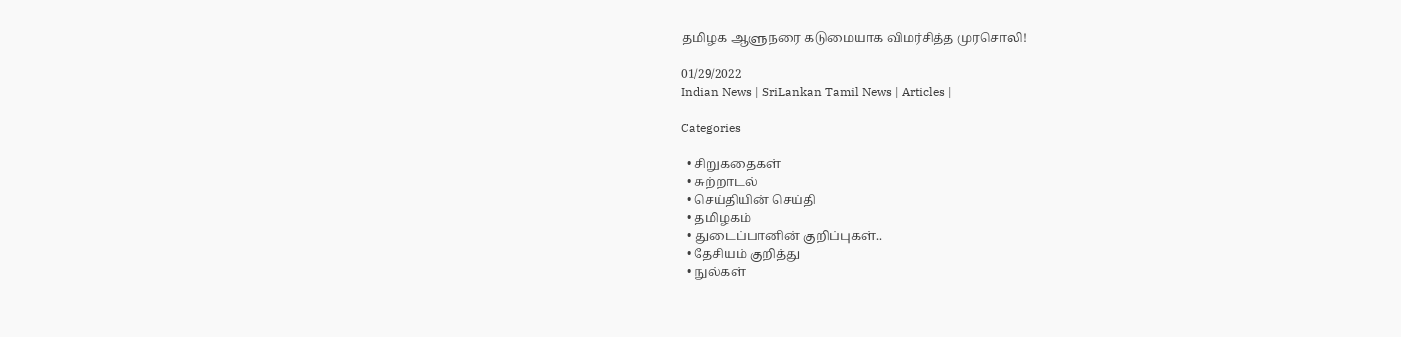தமிழக ஆளுநரை கடுமையாக விமர்சித்த முரசொலி!

01/29/2022
Indian News | SriLankan Tamil News | Articles |

Categories

  • சிறுகதைகள்
  • சுற்றாடல்
  • செய்தியின் செய்தி
  • தமிழகம்
  • துடைப்பானின் குறிப்புகள்..
  • தேசியம் குறித்து
  • நுல்கள்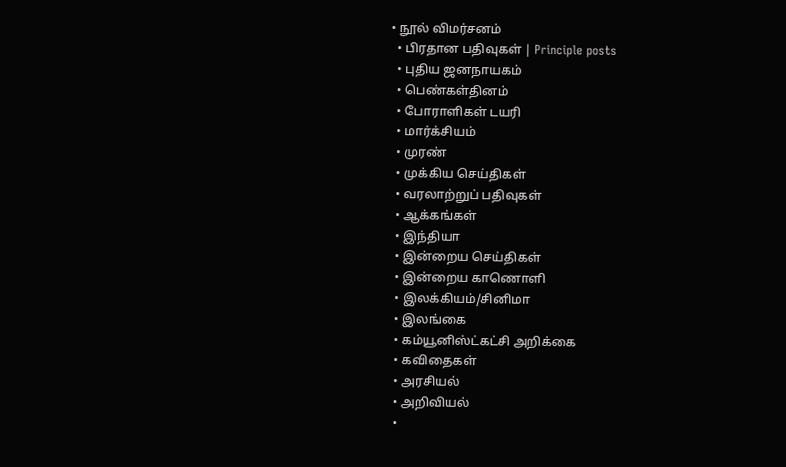• நூல் விமர்சனம்
  • பிரதான பதிவுகள் | Principle posts
  • புதிய ஜனநாயகம்
  • பெண்கள்தினம்
  • போராளிகள் டயரி
  • மார்க்சியம்
  • முரண்
  • முக்கிய செய்திகள்
  • வரலாற்றுப் பதிவுகள்
  • ஆக்கங்கள்
  • இந்தியா
  • இன்றைய செய்திகள்
  • இன்றைய காணொளி
  • இலக்கியம்/சினிமா
  • இலங்கை
  • கம்யூனிஸ்ட்கட்சி அறிக்கை
  • கவிதைகள்
  • அரசியல்
  • அறிவியல்
  •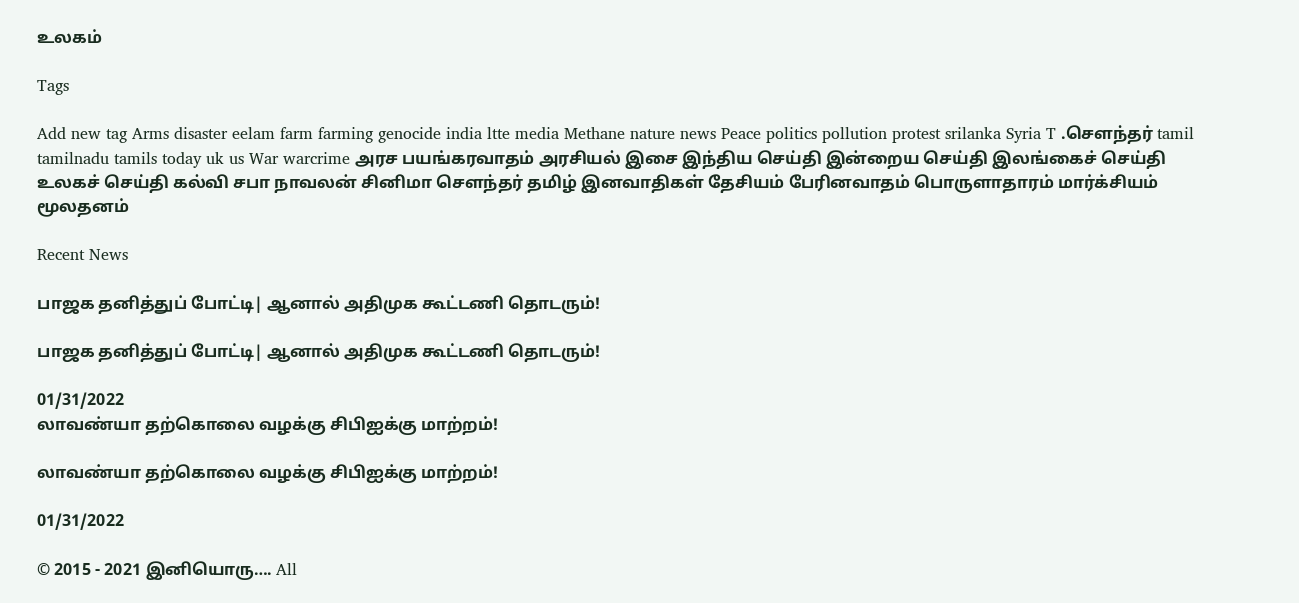உலகம்

Tags

Add new tag Arms disaster eelam farm farming genocide india ltte media Methane nature news Peace politics pollution protest srilanka Syria T .சௌந்தர் tamil tamilnadu tamils today uk us War warcrime அரச பயங்கரவாதம் அரசியல் இசை இந்திய செய்தி இன்றைய செய்தி இலங்கைச் செய்தி உலகச் செய்தி கல்வி சபா நாவலன் சினிமா சௌந்தர் தமிழ் இனவாதிகள் தேசியம் பேரினவாதம் பொருளாதாரம் மார்க்சியம் மூலதனம்

Recent News

பாஜக தனித்துப் போட்டி| ஆனால் அதிமுக கூட்டணி தொடரும்!

பாஜக தனித்துப் போட்டி| ஆனால் அதிமுக கூட்டணி தொடரும்!

01/31/2022
லாவண்யா தற்கொலை வழக்கு சிபிஐக்கு மாற்றம்!

லாவண்யா தற்கொலை வழக்கு சிபிஐக்கு மாற்றம்!

01/31/2022

© 2015 - 2021 இனியொரு…. All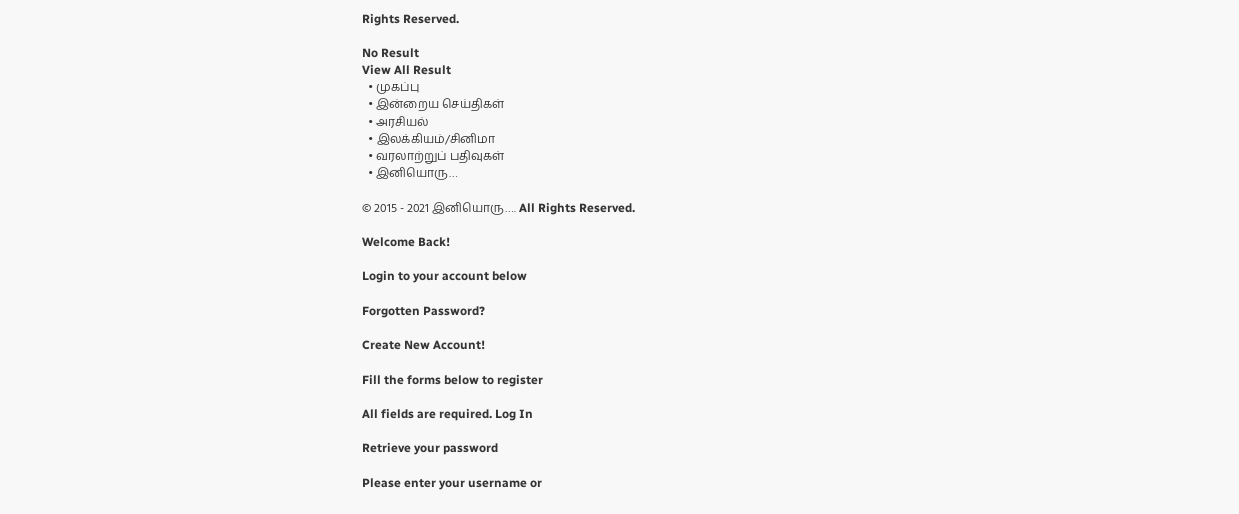Rights Reserved.

No Result
View All Result
  • முகப்பு
  • இன்றைய செய்திகள்
  • அரசியல்
  • இலக்கியம்/சினிமா
  • வரலாற்றுப் பதிவுகள்
  • இனியொரு…

© 2015 - 2021 இனியொரு…. All Rights Reserved.

Welcome Back!

Login to your account below

Forgotten Password?

Create New Account!

Fill the forms below to register

All fields are required. Log In

Retrieve your password

Please enter your username or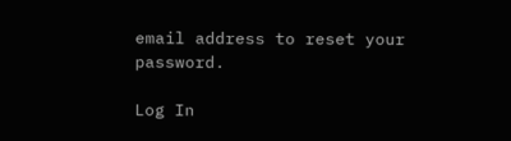email address to reset your password.

Log In